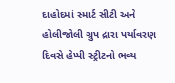દાહોદમાં સ્માર્ટ સીટી અને હોલીજોલી ગ્રુપ દ્રારા પર્યાવરણ દિવસે હેપ્પી સ્ટ્રીટનો ભવ્ય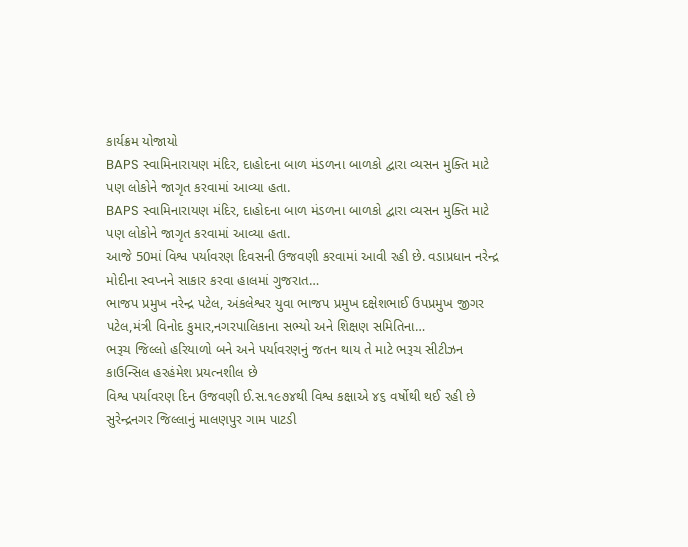કાર્યક્રમ યોજાયો
BAPS સ્વામિનારાયણ મંદિર, દાહોદના બાળ મંડળના બાળકો દ્વારા વ્યસન મુક્તિ માટે પણ લોકોને જાગૃત કરવામાં આવ્યા હતા.
BAPS સ્વામિનારાયણ મંદિર, દાહોદના બાળ મંડળના બાળકો દ્વારા વ્યસન મુક્તિ માટે પણ લોકોને જાગૃત કરવામાં આવ્યા હતા.
આજે 50માં વિશ્વ પર્યાવરણ દિવસની ઉજવણી કરવામાં આવી રહી છે. વડાપ્રધાન નરેન્દ્ર મોદીના સ્વપ્નને સાકાર કરવા હાલમાં ગુજરાત…
ભાજપ પ્રમુખ નરેન્દ્ર પટેલ, અંકલેશ્વર યુવા ભાજપ પ્રમુખ દક્ષેશભાઈ ઉપપ્રમુખ જીગર પટેલ,મંત્રી વિનોદ કુમાર,નગરપાલિકાના સભ્યો અને શિક્ષણ સમિતિના…
ભરૂચ જિલ્લો હરિયાળો બને અને પર્યાવરણનું જતન થાય તે માટે ભરૂચ સીટીઝન કાઉન્સિલ હરહંમેશ પ્રયત્નશીલ છે
વિશ્વ પર્યાવરણ દિન ઉજવણી ઈ.સ.૧૯૭૪થી વિશ્વ કક્ષાએ ૪૬ વર્ષોથી થઈ રહી છે
સુરેન્દ્રનગર જિલ્લાનું માલણપુર ગામ પાટડી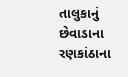તાલુકાનું છેવાડાના રણકાંઠાના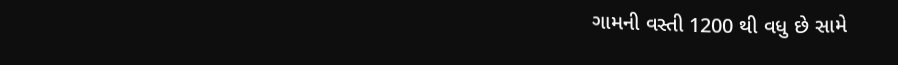ગામની વસ્તી 1200 થી વધુ છે સામે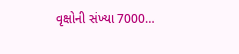વૃક્ષોની સંખ્યા 7000…